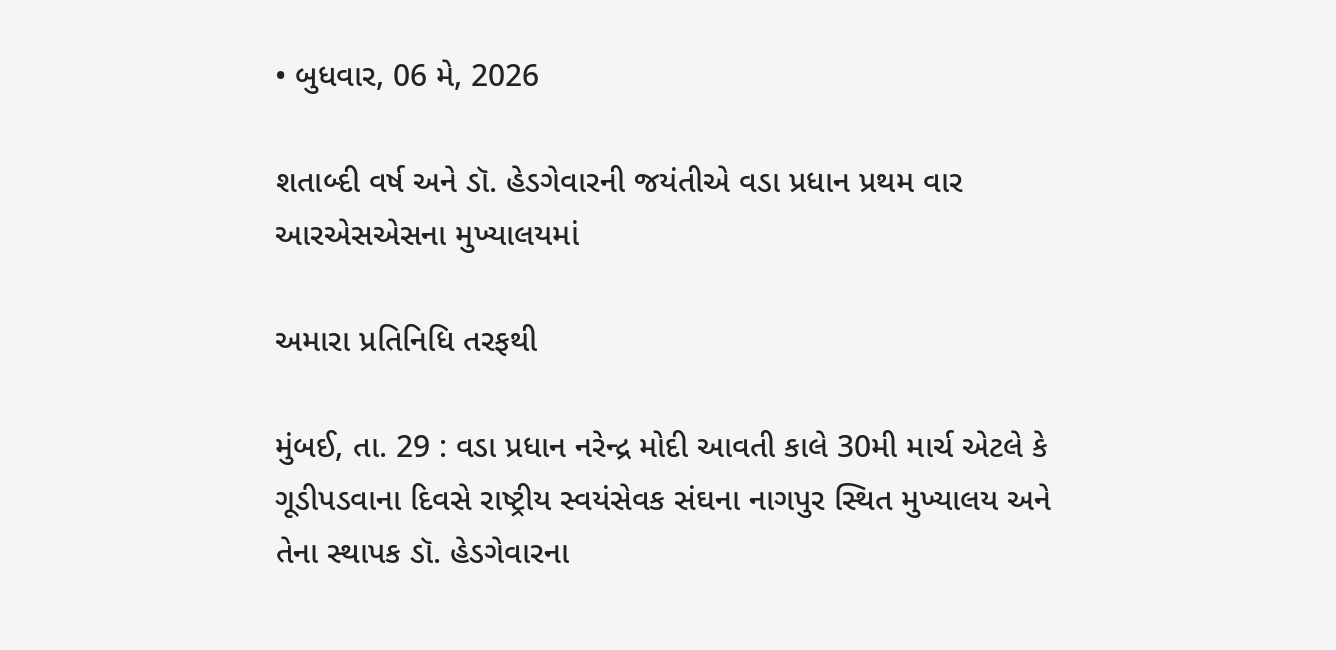• બુધવાર, 06 મે, 2026

શતાબ્દી વર્ષ અને ડૉ. હેડગેવારની જયંતીએ વડા પ્રધાન પ્રથમ વાર આરએસએસના મુખ્યાલયમાં

અમારા પ્રતિનિધિ તરફથી

મુંબઈ, તા. 29 : વડા પ્રધાન નરેન્દ્ર મોદી આવતી કાલે 30મી માર્ચ એટલે કે ગૂડીપડવાના દિવસે રાષ્ટ્રીય સ્વયંસેવક સંઘના નાગપુર સ્થિત મુખ્યાલય અને તેના સ્થાપક ડૉ. હેડગેવારના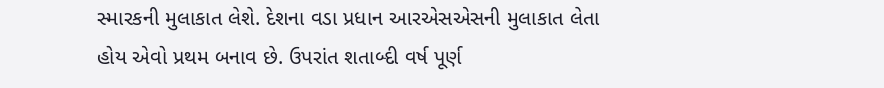સ્મારકની મુલાકાત લેશે. દેશના વડા પ્રધાન આરએસએસની મુલાકાત લેતા હોય એવો પ્રથમ બનાવ છે. ઉપરાંત શતાબ્દી વર્ષ પૂર્ણ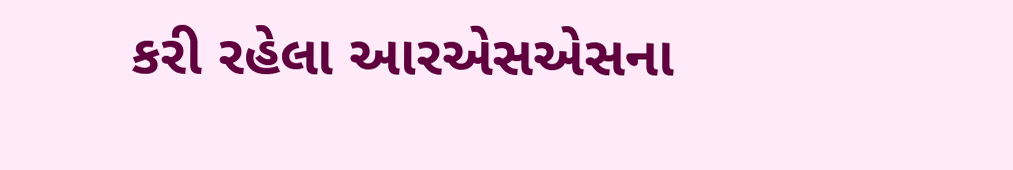કરી રહેલા આરએસએસના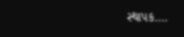સ્થાપક….